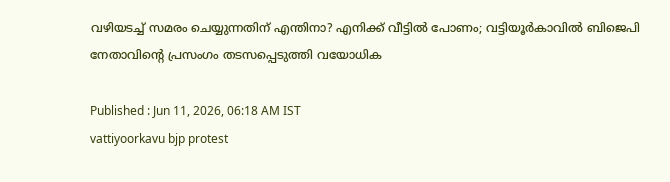വഴിയടച്ച് സമരം ചെയ്യുന്നതിന് എന്തിനാ? എനിക്ക് വീട്ടിൽ പോണം; വട്ടിയൂർകാവിൽ ബിജെപി നേതാവിന്‍റെ പ്രസംഗം തടസപ്പെടുത്തി വയോധിക

Published : Jun 11, 2026, 06:18 AM IST
vattiyoorkavu bjp protest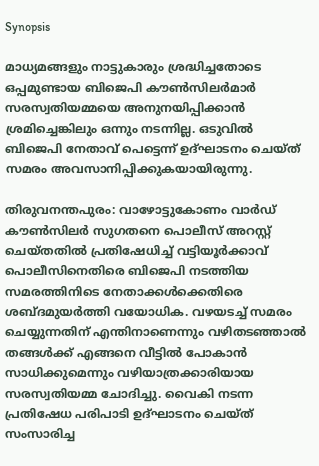Synopsis

മാധ്യമങ്ങളും നാട്ടുകാരും ശ്രദ്ധിച്ചതോടെ ഒപ്പമുണ്ടായ ബിജെപി കൗൺസിലർമാർ സരസ്വതിയമ്മയെ അനുനയിപ്പിക്കാൻ ശ്രമിച്ചെങ്കിലും ഒന്നും നടന്നില്ല. ഒടുവിൽ ബിജെപി നേതാവ് പെട്ടെന്ന് ഉദ്ഘാടനം ചെയ്ത് സമരം അവസാനിപ്പിക്കുകയായിരുന്നു.

തിരുവനന്തപുരം: വാഴോട്ടുകോണം വാർഡ് കൗൺസിലർ സുഗതനെ പൊലീസ് അറസ്റ്റ് ചെയ്തതിൽ പ്രതിഷേധിച്ച് വട്ടിയൂർക്കാവ് പൊലീസിനെതിരെ ബിജെപി നടത്തിയ സമരത്തിനിടെ നേതാക്കൾക്കെതിരെ ശബ്ദമുയർത്തി വയോധിക. വഴയടച്ച് സമരം ചെയ്യുന്നതിന് എന്തിനാണെന്നും വഴിതടഞ്ഞാൽ തങ്ങൾക്ക് എങ്ങനെ വീട്ടിൽ പോകാൻ സാധിക്കുമെന്നും വഴിയാത്രക്കാരിയായ സരസ്വതിയമ്മ ചോദിച്ചു. വൈകി നടന്ന പ്രതിഷേധ പരിപാടി ഉദ്ഘാടനം ചെയ്ത് സംസാരിച്ച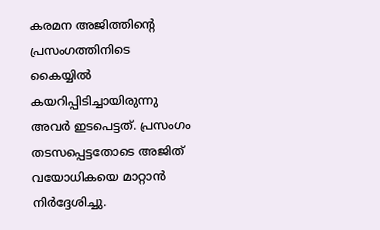കരമന അജിത്തിൻ്റെ പ്രസംഗത്തിനിടെ കൈയ്യിൽ കയറിപ്പിടിച്ചായിരുന്നു അവർ ഇടപെട്ടത്. പ്രസംഗം തടസപ്പെട്ടതോടെ അജിത് വയോധികയെ മാറ്റാൻ നിർദ്ദേശിച്ചു.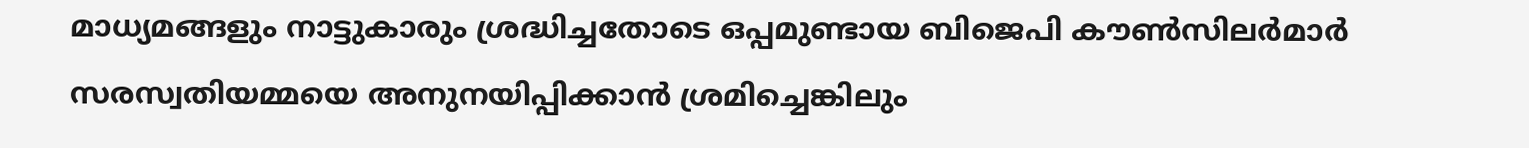മാധ്യമങ്ങളും നാട്ടുകാരും ശ്രദ്ധിച്ചതോടെ ഒപ്പമുണ്ടായ ബിജെപി കൗൺസിലർമാർ സരസ്വതിയമ്മയെ അനുനയിപ്പിക്കാൻ ശ്രമിച്ചെങ്കിലും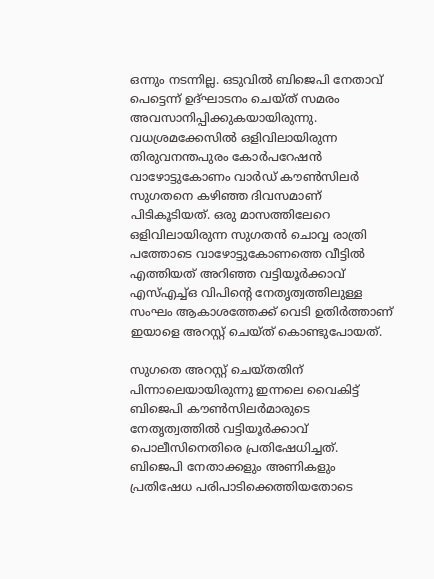ഒന്നും നടന്നില്ല. ഒടുവിൽ ബിജെപി നേതാവ് പെട്ടെന്ന് ഉദ്ഘാടനം ചെയ്ത് സമരം അവസാനിപ്പിക്കുകയായിരുന്നു. വധശ്രമക്കേസിൽ ഒളിവിലായിരുന്ന തിരുവനന്തപുരം കോർപറേഷൻ വാഴോട്ടുകോണം വാർഡ് കൗൺസിലർ സുഗതനെ കഴിഞ്ഞ ദിവസമാണ് പിടികൂടിയത്. ഒരു മാസത്തിലേറെ ഒളിവിലായിരുന്ന സുഗതൻ ചൊവ്വ രാത്രി പത്തോടെ വാഴോട്ടുകോണത്തെ വീട്ടിൽ എത്തിയത് അറിഞ്ഞ വട്ടിയൂർക്കാവ്‌ എസ്‌എച്ച്‌ഒ വിപിന്റെ നേതൃത്വത്തിലുള്ള സംഘം ആകാശത്തേക്ക് വെടി ഉതിർത്താണ് ഇയാളെ അറസ്റ്റ് ചെയ്ത് കൊണ്ടുപോയത്.

സുഗതെ അറസ്റ്റ് ചെയ്തതിന് പിന്നാലെയായിരുന്നു ഇന്നലെ വൈകിട്ട് ബിജെപി കൗൺസിലർമാരുടെ നേതൃത്വത്തിൽ വട്ടിയൂർക്കാവ് പൊലീസിനെതിരെ പ്രതിഷേധിച്ചത്. ബിജെപി നേതാക്കളും അണികളും പ്രതിഷേധ പരിപാടിക്കെത്തിയതോടെ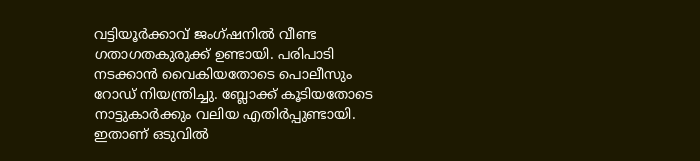വട്ടിയൂർക്കാവ് ജംഗ്ഷനിൽ വീണ്ട ഗതാഗതകുരുക്ക് ഉണ്ടായി. പരിപാടി നടക്കാൻ വൈകിയതോടെ പൊലീസും റോഡ് നിയന്ത്രിച്ചു. ബ്ലോക്ക് കൂടിയതോടെ നാട്ടുകാർക്കും വലിയ എതിർപ്പുണ്ടായി. ഇതാണ് ഒടുവിൽ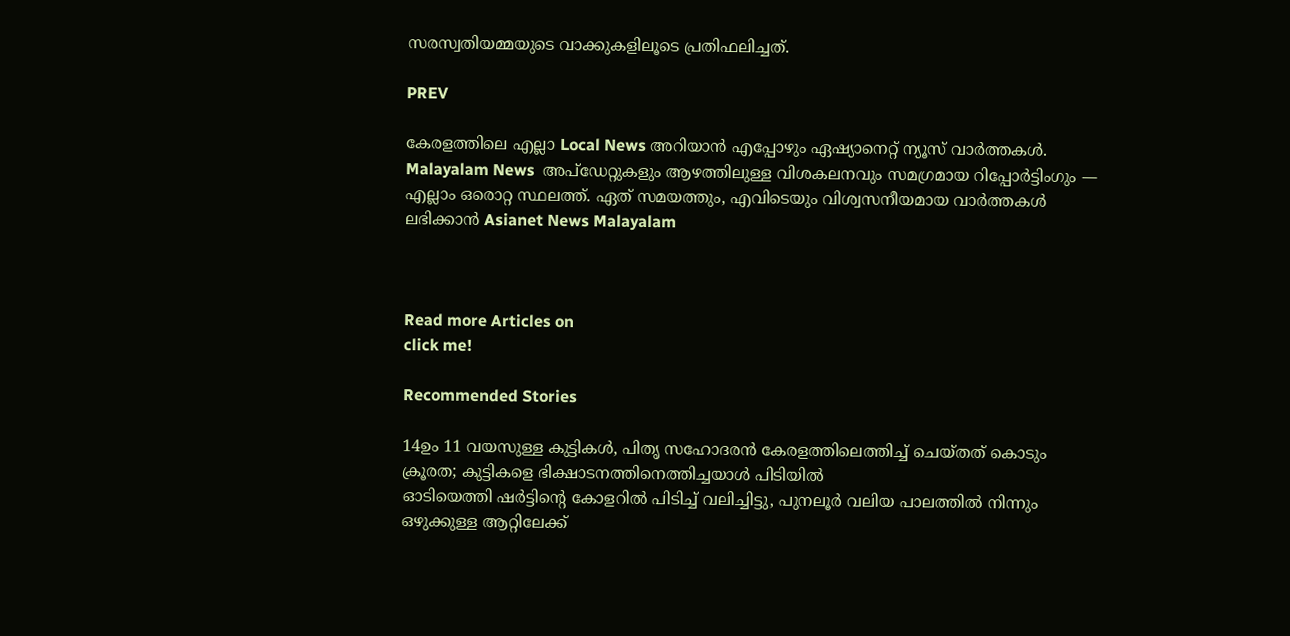സരസ്വതിയമ്മയുടെ വാക്കുകളിലൂടെ പ്രതിഫലിച്ചത്.

PREV

കേരളത്തിലെ എല്ലാ Local News അറിയാൻ എപ്പോഴും ഏഷ്യാനെറ്റ് ന്യൂസ് വാർത്തകൾ. Malayalam News  അപ്‌ഡേറ്റുകളും ആഴത്തിലുള്ള വിശകലനവും സമഗ്രമായ റിപ്പോർട്ടിംഗും — എല്ലാം ഒരൊറ്റ സ്ഥലത്ത്. ഏത് സമയത്തും, എവിടെയും വിശ്വസനീയമായ വാർത്തകൾ ലഭിക്കാൻ Asianet News Malayalam



Read more Articles on
click me!

Recommended Stories

14ഉം 11 വയസുള്ള കുട്ടികൾ, പിതൃ സഹോദരൻ കേരളത്തിലെത്തിച്ച് ചെയ്തത് കൊടും ക്രൂരത; കുട്ടികളെ ഭിക്ഷാടനത്തിനെത്തിച്ചയാൾ പിടിയിൽ
ഓടിയെത്തി ഷർട്ടിന്‍റെ കോളറിൽ പിടിച്ച് വലിച്ചിട്ടു, പുനലൂർ വലിയ പാലത്തിൽ നിന്നും ഒഴുക്കുള്ള ആറ്റിലേക്ക്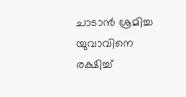ചാടാൻ ശ്രമിച്ച യുവാവിനെ രക്ഷിച്ച്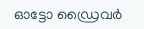ഓട്ടോ ഡ്രൈവർ